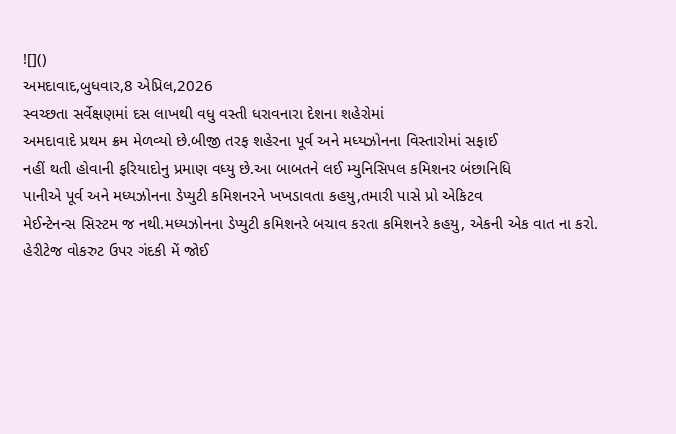![]()
અમદાવાદ,બુધવાર,8 એપ્રિલ,2026
સ્વચ્છતા સર્વેક્ષણમાં દસ લાખથી વધુ વસ્તી ધરાવનારા દેશના શહેરોમાં
અમદાવાદે પ્રથમ ક્રમ મેળવ્યો છે.બીજી તરફ શહેરના પૂર્વ અને મધ્યઝોનના વિસ્તારોમાં સફાઈ
નહીં થતી હોવાની ફરિયાદોનુ પ્રમાણ વધ્યુ છે.આ બાબતને લઈ મ્યુનિસિપલ કમિશનર બંછાનિધિ
પાનીએ પૂર્વ અને મધ્યઝોનના ડેપ્યુટી કમિશનરને ખખડાવતા કહયુ,તમારી પાસે પ્રો એકિટવ
મેઈન્ટેનન્સ સિસ્ટમ જ નથી.મધ્યઝોનના ડેપ્યુટી કમિશનરે બચાવ કરતા કમિશનરે કહયુ, એકની એક વાત ના કરો.
હેરીટેજ વોકરુટ ઉપર ગંદકી મેં જોઈ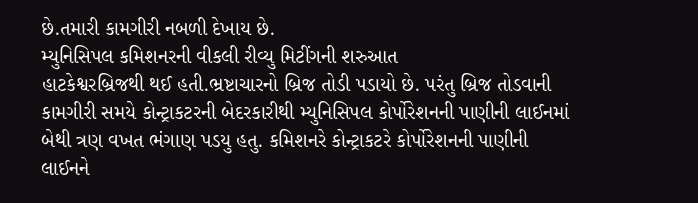છે.તમારી કામગીરી નબળી દેખાય છે.
મ્યુનિસિપલ કમિશનરની વીકલી રીવ્યુ મિટીંગની શરુઆત
હાટકેશ્વરબ્રિજથી થઈ હતી.ભ્રષ્ટાચારનો બ્રિજ તોડી પડાયો છે. પરંતુ બ્રિજ તોડવાની
કામગીરી સમયે કોન્ટ્રાકટરની બેદરકારીથી મ્યુનિસિપલ કોર્પોરેશનની પાણીની લાઈનમાં
બેથી ત્રણ વખત ભંગાણ પડયુ હતુ. કમિશનરે કોન્ટ્રાકટરે કોર્પોરેશનની પાણીની લાઈનને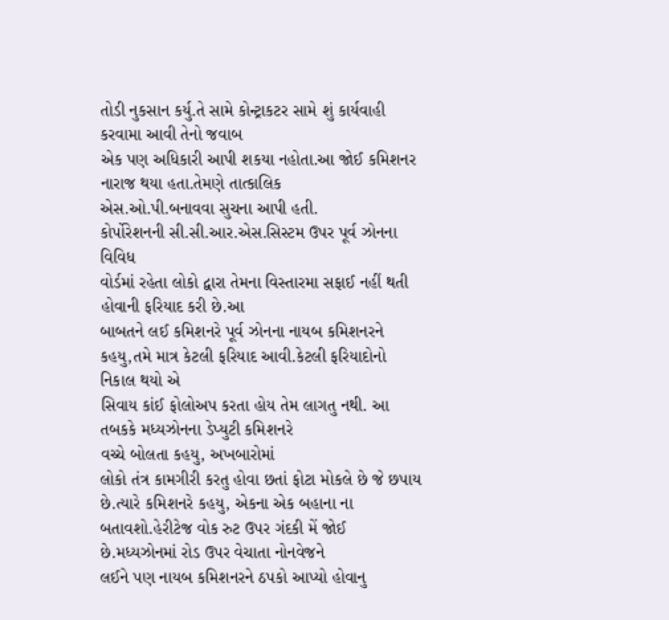તોડી નુકસાન કર્યુ.તે સામે કોન્ટ્રાકટર સામે શું કાર્યવાહી કરવામા આવી તેનો જવાબ
એક પણ અધિકારી આપી શકયા નહોતા.આ જોઈ કમિશનર નારાજ થયા હતા.તેમણે તાત્કાલિક
એસ.ઓ.પી.બનાવવા સુચના આપી હતી.
કોર્પોરેશનની સી.સી.આર.એસ.સિસ્ટમ ઉપર પૂર્વ ઝોનના વિવિધ
વોર્ડમાં રહેતા લોકો દ્વારા તેમના વિસ્તારમા સફાઈ નહીં થતી હોવાની ફરિયાદ કરી છે.આ
બાબતને લઈ કમિશનરે પૂર્વ ઝોનના નાયબ કમિશનરને કહયુ,તમે માત્ર કેટલી ફરિયાદ આવી.કેટલી ફરિયાદોનો નિકાલ થયો એ
સિવાય કાંઈ ફોલોઅપ કરતા હોય તેમ લાગતુ નથી. આ તબકકે મધ્યઝોનના ડેપ્યુટી કમિશનરે
વચ્ચે બોલતા કહયુ, અખબારોમાં
લોકો તંત્ર કામગીરી કરતુ હોવા છતાં ફોટા મોકલે છે જે છપાય છે.ત્યારે કમિશનરે કહયુ, એકના એક બહાના ના
બતાવશો.હેરીટેજ વોક રુટ ઉપર ગંદકી મેં જોઈ છે.મધ્યઝોનમાં રોડ ઉપર વેચાતા નોનવેજને
લઈને પણ નાયબ કમિશનરને ઠપકો આપ્યો હોવાનુ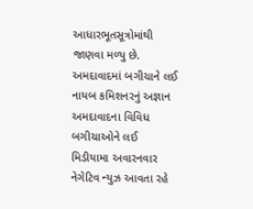આધારભૂતસૂત્રોમાંથી જાણવા મળ્યુ છે.
અમદાવાદમાં બગીચાને લઈ નાયબ કમિશનરનું અજ્ઞાન
અમદાવાદના વિવિધ બગીચાઓને લઈ
મિડીયામા અવારનવાર નેગેટિવ ન્યુઝ આવતા રહે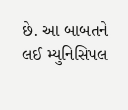છે. આ બાબતને લઈ મ્યુનિસિપલ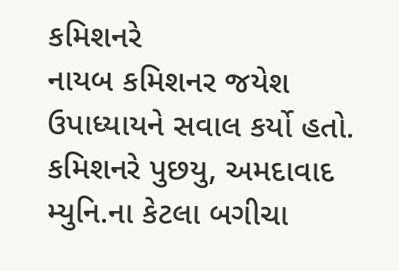કમિશનરે
નાયબ કમિશનર જયેશ ઉપાધ્યાયને સવાલ કર્યો હતો. કમિશનરે પુછયુ, અમદાવાદ
મ્યુનિ.ના કેટલા બગીચા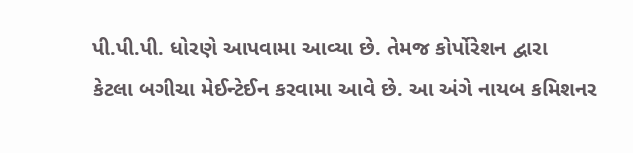પી.પી.પી. ધોરણે આપવામા આવ્યા છે. તેમજ કોર્પોરેશન દ્વારા
કેટલા બગીચા મેઈન્ટેઈન કરવામા આવે છે. આ અંગે નાયબ કમિશનર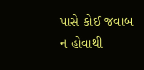પાસે કોઈ જવાબ ન હોવાથી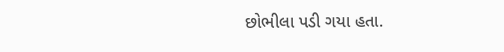છોભીલા પડી ગયા હતા.